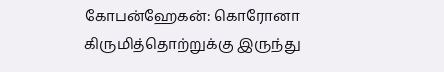கோபன்ஹேகன்: கொரோனா
கிருமித்தொற்றுக்கு இருந்து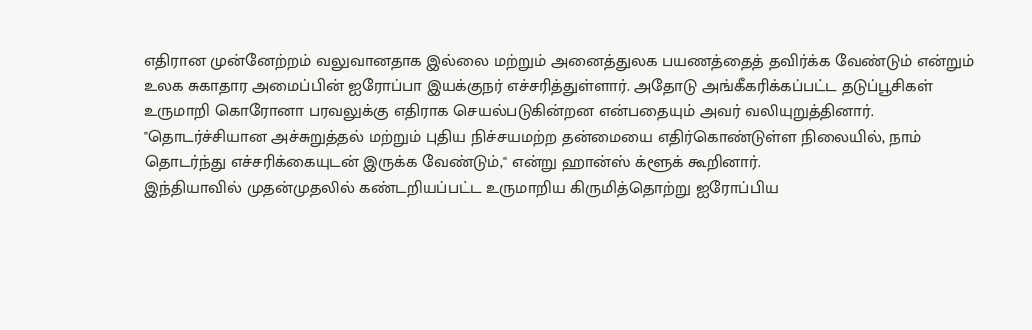எதிரான முன்னேற்றம் வலுவானதாக இல்லை மற்றும் அனைத்துலக பயணத்தைத் தவிர்க்க வேண்டும் என்றும் உலக சுகாதார அமைப்பின் ஐரோப்பா இயக்குநர் எச்சரித்துள்ளார். அதோடு அங்கீகரிக்கப்பட்ட தடுப்பூசிகள் உருமாறி கொரோனா பரவலுக்கு எதிராக செயல்படுகின்றன என்பதையும் அவர் வலியுறுத்தினார்.
"தொடர்ச்சியான அச்சுறுத்தல் மற்றும் புதிய நிச்சயமற்ற தன்மையை எதிர்கொண்டுள்ள நிலையில், நாம் தொடர்ந்து எச்சரிக்கையுடன் இருக்க வேண்டும்," என்று ஹான்ஸ் க்ளூக் கூறினார்.
இந்தியாவில் முதன்முதலில் கண்டறியப்பட்ட உருமாறிய கிருமித்தொற்று ஐரோப்பிய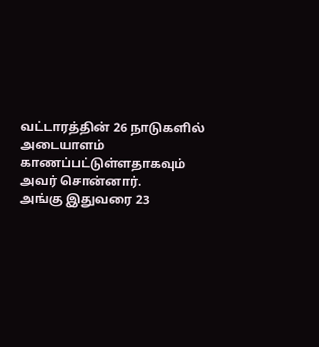வட்டாரத்தின் 26 நாடுகளில் அடையாளம் காணப்பட்டுள்ளதாகவும் அவர் சொன்னார்.
அங்கு இதுவரை 23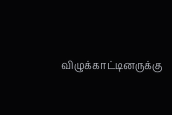விழுக்காட்டினருக்கு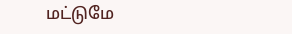மட்டுமே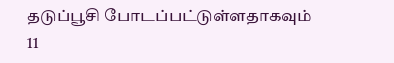தடுப்பூசி போடப்பட்டுள்ளதாகவும் 11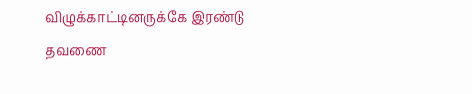விழுக்காட்டினருக்கே இரண்டு தவணை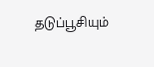தடுப்பூசியும்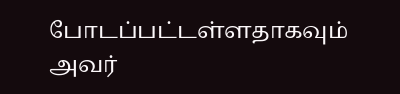போடப்பட்டள்ளதாகவும் அவர்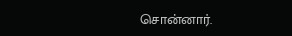சொன்னார்.